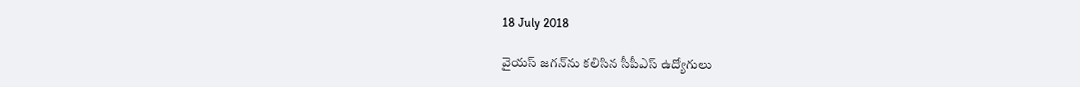18 July 2018

వైయస్‌ జగన్‌ను కలిసిన సీపీఎస్‌ ఉద్యోగులు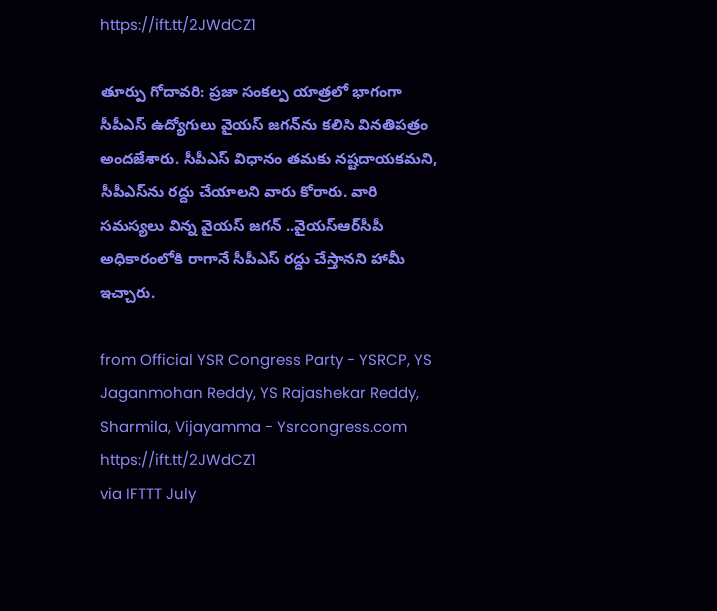https://ift.tt/2JWdCZ1

తూర్పు గోదావరి: ప్రజా సంకల్ప యాత్రలో భాగంగా సీపీఎస్‌ ఉద్యోగులు వైయస్‌ జగన్‌ను కలిసి వినతిపత్రం అందజేశారు. సీపీఎస్‌ విధానం తమకు నష్టదాయకమని, సీపీఎస్‌ను రద్దు చేయాలని వారు కోరారు. వారి సమస్యలు విన్న వైయస్‌ జగన్‌ ..వైయస్‌ఆర్‌సీపీ అధికారంలోకి రాగానే సీపీఎస్‌ రద్దు చేస్తానని హామీ ఇచ్చారు.

from Official YSR Congress Party - YSRCP, YS Jaganmohan Reddy, YS Rajashekar Reddy, Sharmila, Vijayamma - Ysrcongress.com https://ift.tt/2JWdCZ1
via IFTTT July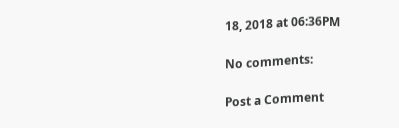18, 2018 at 06:36PM

No comments:

Post a Comment